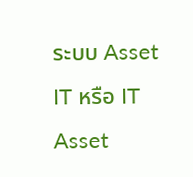ระบบ Asset IT หรือ IT Asset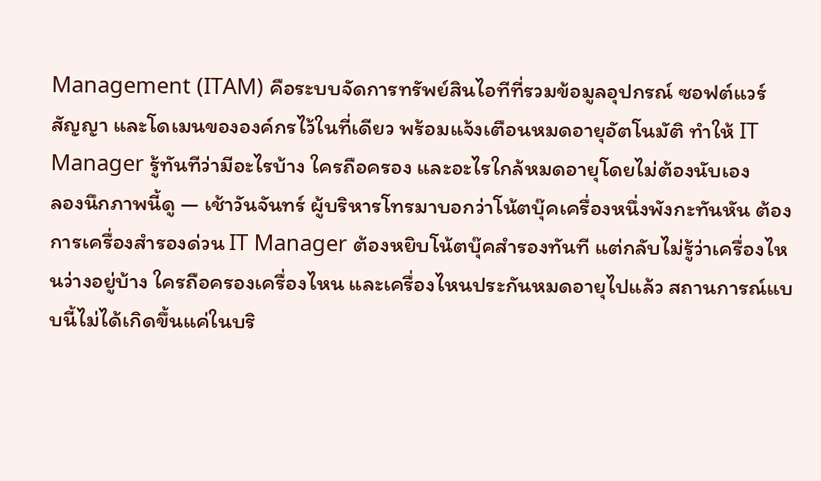Management (ITAM) คือระบบจัดการทรัพย์สินไอทีที่รวมข้อมูลอุปกรณ์ ซอฟต์แวร์ สัญญา และโดเมนขององค์กรไว้ในที่เดียว พร้อมแจ้งเตือนหมดอายุอัตโนมัติ ทำให้ IT Manager รู้ทันทีว่ามีอะไรบ้าง ใครถือครอง และอะไรใกล้หมดอายุโดยไม่ต้องนับเอง
ลองนึกภาพนี้ดู — เช้าวันจันทร์ ผู้บริหารโทรมาบอกว่าโน้ตบุ๊คเครื่องหนึ่งพังกะทันหัน ต้องการเครื่องสำรองด่วน IT Manager ต้องหยิบโน้ตบุ๊คสำรองทันที แต่กลับไม่รู้ว่าเครื่องไหนว่างอยู่บ้าง ใครถือครองเครื่องไหน และเครื่องไหนประกันหมดอายุไปแล้ว สถานการณ์แบบนี้ไม่ได้เกิดขึ้นแค่ในบริ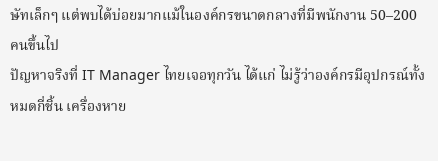ษัทเล็กๆ แต่พบได้บ่อยมากแม้ในองค์กรขนาดกลางที่มีพนักงาน 50–200 คนขึ้นไป
ปัญหาจริงที่ IT Manager ไทยเจอทุกวัน ได้แก่ ไม่รู้ว่าองค์กรมีอุปกรณ์ทั้งหมดกี่ชิ้น เครื่องหาย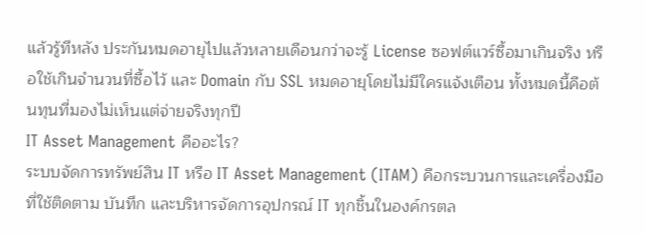แล้วรู้ทีหลัง ประกันหมดอายุไปแล้วหลายเดือนกว่าจะรู้ License ซอฟต์แวร์ซื้อมาเกินจริง หรือใช้เกินจำนวนที่ซื้อไว้ และ Domain กับ SSL หมดอายุโดยไม่มีใครแจ้งเตือน ทั้งหมดนี้คือต้นทุนที่มองไม่เห็นแต่จ่ายจริงทุกปี
IT Asset Management คืออะไร?
ระบบจัดการทรัพย์สิน IT หรือ IT Asset Management (ITAM) คือกระบวนการและเครื่องมือที่ใช้ติดตาม บันทึก และบริหารจัดการอุปกรณ์ IT ทุกชิ้นในองค์กรตล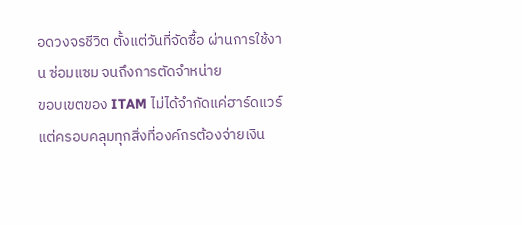อดวงจรชีวิต ตั้งแต่วันที่จัดซื้อ ผ่านการใช้งาน ซ่อมแซม จนถึงการตัดจำหน่าย
ขอบเขตของ ITAM ไม่ได้จำกัดแค่ฮาร์ดแวร์ แต่ครอบคลุมทุกสิ่งที่องค์กรต้องจ่ายเงิน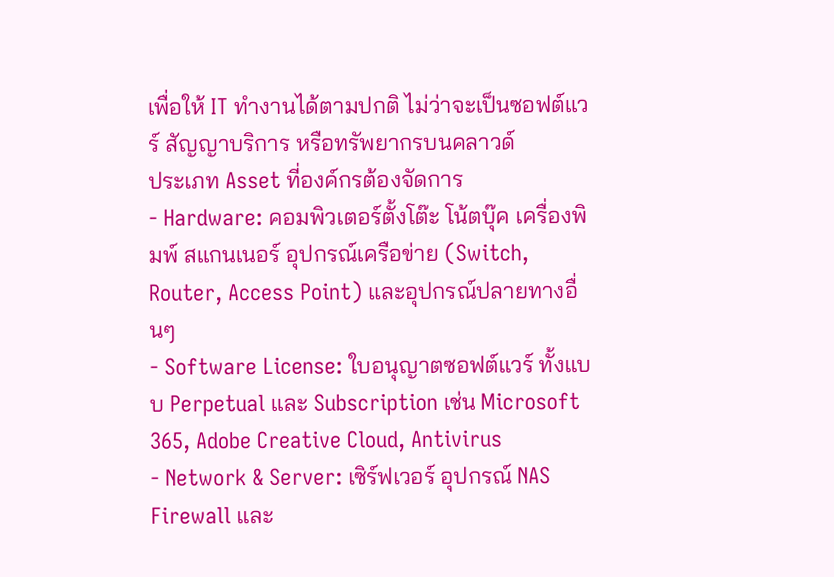เพื่อให้ IT ทำงานได้ตามปกติ ไม่ว่าจะเป็นซอฟต์แวร์ สัญญาบริการ หรือทรัพยากรบนคลาวด์
ประเภท Asset ที่องค์กรต้องจัดการ
- Hardware: คอมพิวเตอร์ตั้งโต๊ะ โน้ตบุ๊ค เครื่องพิมพ์ สแกนเนอร์ อุปกรณ์เครือข่าย (Switch, Router, Access Point) และอุปกรณ์ปลายทางอื่นๆ
- Software License: ใบอนุญาตซอฟต์แวร์ ทั้งแบบ Perpetual และ Subscription เช่น Microsoft 365, Adobe Creative Cloud, Antivirus
- Network & Server: เซิร์ฟเวอร์ อุปกรณ์ NAS Firewall และ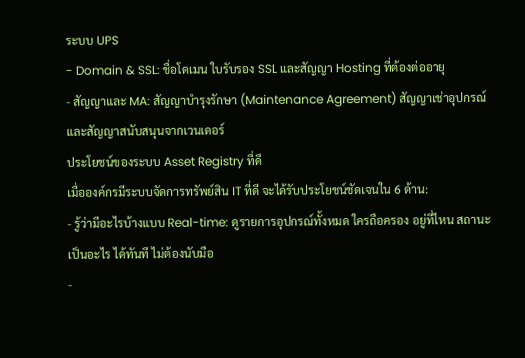ระบบ UPS
- Domain & SSL: ชื่อโดเมน ใบรับรอง SSL และสัญญา Hosting ที่ต้องต่ออายุ
- สัญญาและ MA: สัญญาบำรุงรักษา (Maintenance Agreement) สัญญาเช่าอุปกรณ์ และสัญญาสนับสนุนจากเวนเดอร์
ประโยชน์ของระบบ Asset Registry ที่ดี
เมื่อองค์กรมีระบบจัดการทรัพย์สิน IT ที่ดี จะได้รับประโยชน์ชัดเจนใน 6 ด้าน:
- รู้ว่ามีอะไรบ้างแบบ Real-time: ดูรายการอุปกรณ์ทั้งหมด ใครถือครอง อยู่ที่ไหน สถานะเป็นอะไร ได้ทันที ไม่ต้องนับมือ
-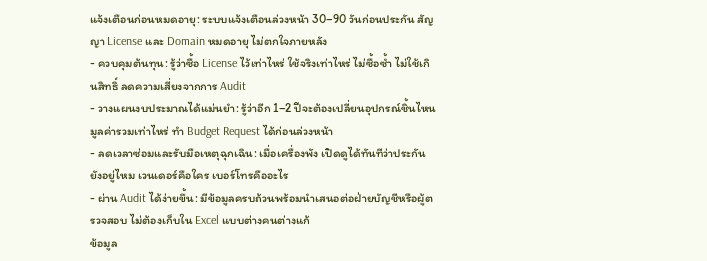แจ้งเตือนก่อนหมดอายุ: ระบบแจ้งเตือนล่วงหน้า 30–90 วันก่อนประกัน สัญญา License และ Domain หมดอายุ ไม่ตกใจภายหลัง
- ควบคุมต้นทุน: รู้ว่าซื้อ License ไว้เท่าไหร่ ใช้จริงเท่าไหร่ ไม่ซื้อซ้ำ ไม่ใช้เกินสิทธิ์ ลดความเสี่ยงจากการ Audit
- วางแผนงบประมาณได้แม่นยำ: รู้ว่าอีก 1–2 ปีจะต้องเปลี่ยนอุปกรณ์ชิ้นไหน มูลค่ารวมเท่าไหร่ ทำ Budget Request ได้ก่อนล่วงหน้า
- ลดเวลาซ่อมและรับมือเหตุฉุกเฉิน: เมื่อเครื่องพัง เปิดดูได้ทันทีว่าประกันยังอยู่ไหม เวนเดอร์คือใคร เบอร์โทรคืออะไร
- ผ่าน Audit ได้ง่ายขึ้น: มีข้อมูลครบถ้วนพร้อมนำเสนอต่อฝ่ายบัญชีหรือผู้ตรวจสอบ ไม่ต้องเก็บใน Excel แบบต่างคนต่างแก้
ข้อมูล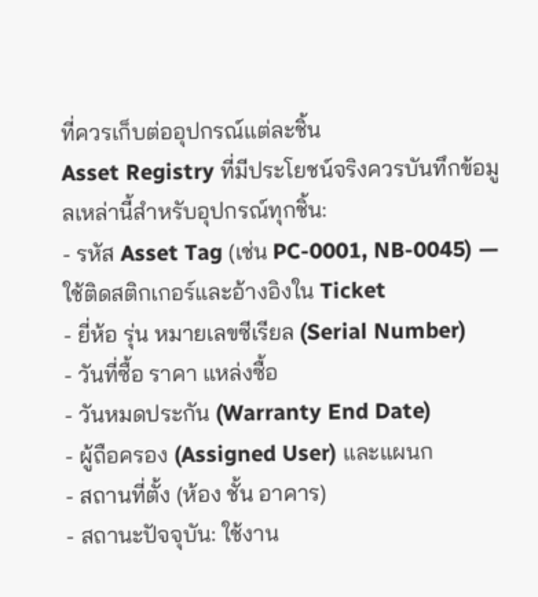ที่ควรเก็บต่ออุปกรณ์แต่ละชิ้น
Asset Registry ที่มีประโยชน์จริงควรบันทึกข้อมูลเหล่านี้สำหรับอุปกรณ์ทุกชิ้น:
- รหัส Asset Tag (เช่น PC-0001, NB-0045) — ใช้ติดสติกเกอร์และอ้างอิงใน Ticket
- ยี่ห้อ รุ่น หมายเลขซีเรียล (Serial Number)
- วันที่ซื้อ ราคา แหล่งซื้อ
- วันหมดประกัน (Warranty End Date)
- ผู้ถือครอง (Assigned User) และแผนก
- สถานที่ตั้ง (ห้อง ชั้น อาคาร)
- สถานะปัจจุบัน: ใช้งาน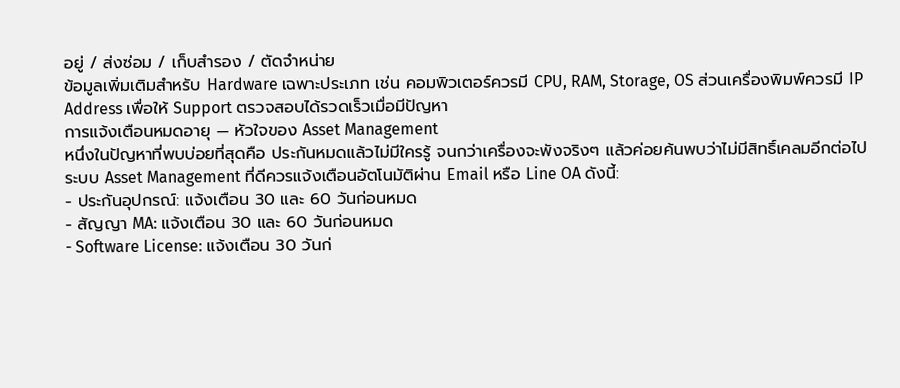อยู่ / ส่งซ่อม / เก็บสำรอง / ตัดจำหน่าย
ข้อมูลเพิ่มเติมสำหรับ Hardware เฉพาะประเภท เช่น คอมพิวเตอร์ควรมี CPU, RAM, Storage, OS ส่วนเครื่องพิมพ์ควรมี IP Address เพื่อให้ Support ตรวจสอบได้รวดเร็วเมื่อมีปัญหา
การแจ้งเตือนหมดอายุ — หัวใจของ Asset Management
หนึ่งในปัญหาที่พบบ่อยที่สุดคือ ประกันหมดแล้วไม่มีใครรู้ จนกว่าเครื่องจะพังจริงๆ แล้วค่อยค้นพบว่าไม่มีสิทธิ์เคลมอีกต่อไป ระบบ Asset Management ที่ดีควรแจ้งเตือนอัตโนมัติผ่าน Email หรือ Line OA ดังนี้:
- ประกันอุปกรณ์: แจ้งเตือน 30 และ 60 วันก่อนหมด
- สัญญา MA: แจ้งเตือน 30 และ 60 วันก่อนหมด
- Software License: แจ้งเตือน 30 วันก่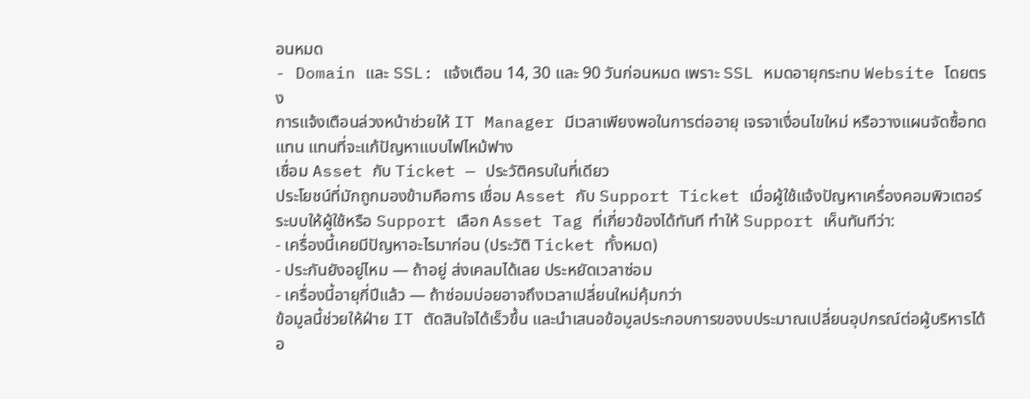อนหมด
- Domain และ SSL: แจ้งเตือน 14, 30 และ 90 วันก่อนหมด เพราะ SSL หมดอายุกระทบ Website โดยตรง
การแจ้งเตือนล่วงหน้าช่วยให้ IT Manager มีเวลาเพียงพอในการต่ออายุ เจรจาเงื่อนไขใหม่ หรือวางแผนจัดซื้อทดแทน แทนที่จะแก้ปัญหาแบบไฟไหม้ฟาง
เชื่อม Asset กับ Ticket — ประวัติครบในที่เดียว
ประโยชน์ที่มักถูกมองข้ามคือการ เชื่อม Asset กับ Support Ticket เมื่อผู้ใช้แจ้งปัญหาเครื่องคอมพิวเตอร์ ระบบให้ผู้ใช้หรือ Support เลือก Asset Tag ที่เกี่ยวข้องได้ทันที ทำให้ Support เห็นทันทีว่า:
- เครื่องนี้เคยมีปัญหาอะไรมาก่อน (ประวัติ Ticket ทั้งหมด)
- ประกันยังอยู่ไหม — ถ้าอยู่ ส่งเคลมได้เลย ประหยัดเวลาซ่อม
- เครื่องนี้อายุกี่ปีแล้ว — ถ้าซ่อมบ่อยอาจถึงเวลาเปลี่ยนใหม่คุ้มกว่า
ข้อมูลนี้ช่วยให้ฝ่าย IT ตัดสินใจได้เร็วขึ้น และนำเสนอข้อมูลประกอบการของบประมาณเปลี่ยนอุปกรณ์ต่อผู้บริหารได้อ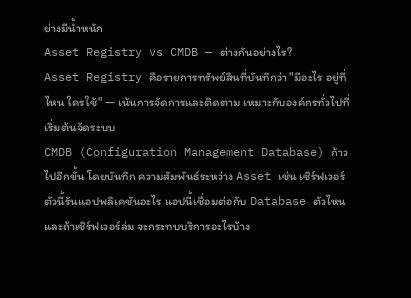ย่างมีน้ำหนัก
Asset Registry vs CMDB — ต่างกันอย่างไร?
Asset Registry คือรายการทรัพย์สินที่บันทึกว่า "มีอะไร อยู่ที่ไหน ใครใช้" — เน้นการจัดการและติดตาม เหมาะกับองค์กรทั่วไปที่เริ่มต้นจัดระบบ
CMDB (Configuration Management Database) ก้าวไปอีกขั้น โดยบันทึก ความสัมพันธ์ระหว่าง Asset เช่น เซิร์ฟเวอร์ตัวนี้รันแอปพลิเคชันอะไร แอปนี้เชื่อมต่อกับ Database ตัวไหน และถ้าเซิร์ฟเวอร์ล่ม จะกระทบบริการอะไรบ้าง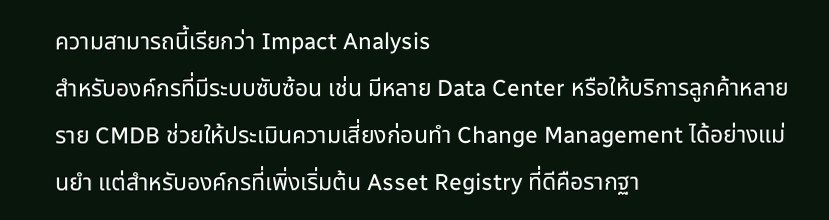ความสามารถนี้เรียกว่า Impact Analysis
สำหรับองค์กรที่มีระบบซับซ้อน เช่น มีหลาย Data Center หรือให้บริการลูกค้าหลายราย CMDB ช่วยให้ประเมินความเสี่ยงก่อนทำ Change Management ได้อย่างแม่นยำ แต่สำหรับองค์กรที่เพิ่งเริ่มต้น Asset Registry ที่ดีคือรากฐา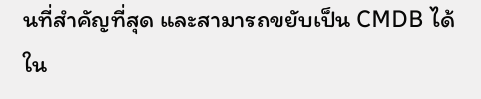นที่สำคัญที่สุด และสามารถขยับเป็น CMDB ได้ใน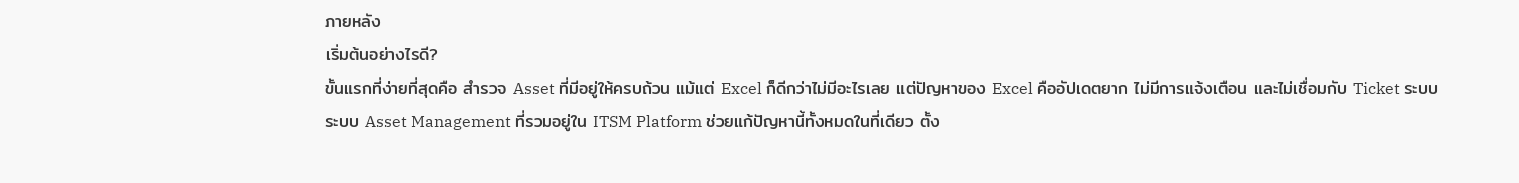ภายหลัง
เริ่มต้นอย่างไรดี?
ขั้นแรกที่ง่ายที่สุดคือ สำรวจ Asset ที่มีอยู่ให้ครบถ้วน แม้แต่ Excel ก็ดีกว่าไม่มีอะไรเลย แต่ปัญหาของ Excel คืออัปเดตยาก ไม่มีการแจ้งเตือน และไม่เชื่อมกับ Ticket ระบบ
ระบบ Asset Management ที่รวมอยู่ใน ITSM Platform ช่วยแก้ปัญหานี้ทั้งหมดในที่เดียว ตั้ง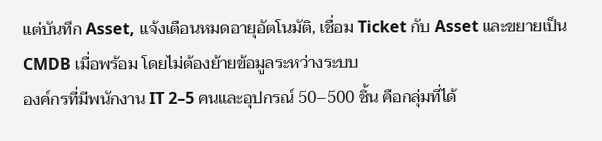แต่บันทึก Asset, แจ้งเตือนหมดอายุอัตโนมัติ, เชื่อม Ticket กับ Asset และขยายเป็น CMDB เมื่อพร้อม โดยไม่ต้องย้ายข้อมูลระหว่างระบบ
องค์กรที่มีพนักงาน IT 2–5 คนและอุปกรณ์ 50–500 ชิ้น คือกลุ่มที่ได้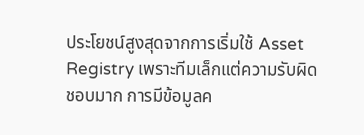ประโยชน์สูงสุดจากการเริ่มใช้ Asset Registry เพราะทีมเล็กแต่ความรับผิดชอบมาก การมีข้อมูลค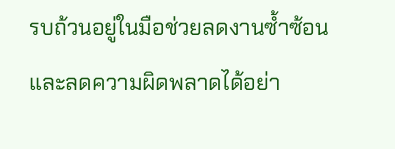รบถ้วนอยู่ในมือช่วยลดงานซ้ำซ้อนและลดความผิดพลาดได้อย่า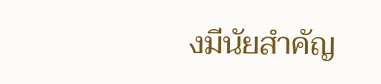งมีนัยสำคัญ